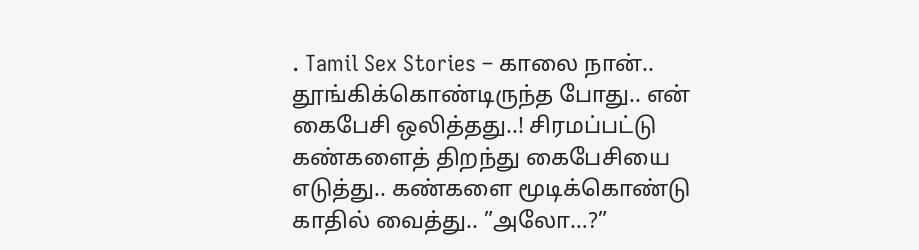. Tamil Sex Stories – காலை நான்.. தூங்கிக்கொண்டிருந்த போது.. என் கைபேசி ஒலித்தது..! சிரமப்பட்டு கண்களைத் திறந்து கைபேசியை எடுத்து.. கண்களை மூடிக்கொண்டு காதில் வைத்து.. ”அலோ…?”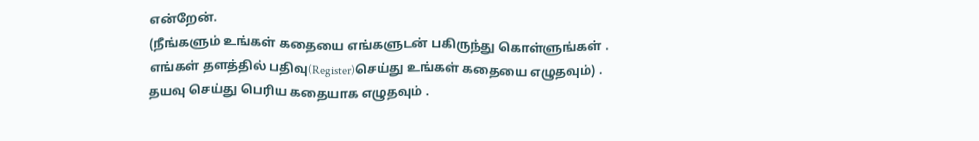என்றேன்.
(நீங்களும் உங்கள் கதையை எங்களுடன் பகிருந்து கொள்ளுங்கள் .
எங்கள் தளத்தில் பதிவு(Register)செய்து உங்கள் கதையை எழுதவும்) .
தயவு செய்து பெரிய கதையாக எழுதவும் .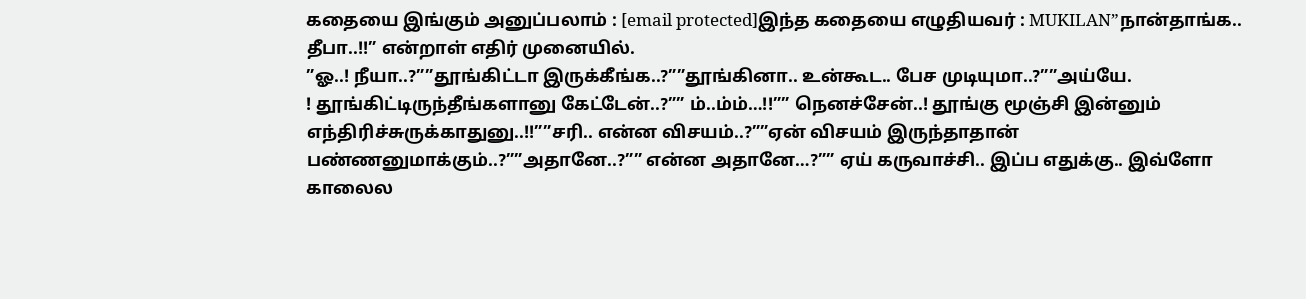கதையை இங்கும் அனுப்பலாம் : [email protected]இந்த கதையை எழுதியவர் : MUKILAN”நான்தாங்க.. தீபா..!!” என்றாள் எதிர் முனையில்.
”ஓ..! நீயா..?””தூங்கிட்டா இருக்கீங்க..?””தூங்கினா.. உன்கூட.. பேச முடியுமா..?””அய்யே.
! தூங்கிட்டிருந்தீங்களானு கேட்டேன்..?”” ம்..ம்ம்…!!”” நெனச்சேன்..! தூங்கு மூஞ்சி இன்னும் எந்திரிச்சுருக்காதுனு..!!””சரி.. என்ன விசயம்..?””ஏன் விசயம் இருந்தாதான் பண்ணனுமாக்கும்..?””அதானே..?”” என்ன அதானே…?”” ஏய் கருவாச்சி.. இப்ப எதுக்கு.. இவ்ளோ காலைல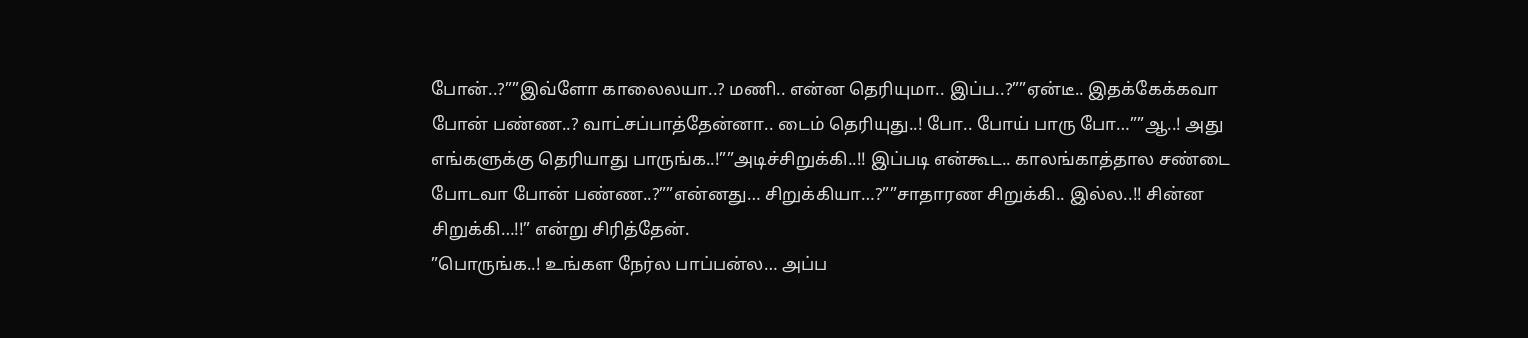போன்..?””இவ்ளோ காலைலயா..? மணி.. என்ன தெரியுமா.. இப்ப..?””ஏன்டீ.. இதக்கேக்கவா போன் பண்ண..? வாட்சப்பாத்தேன்னா.. டைம் தெரியுது..! போ.. போய் பாரு போ…””ஆ..! அது எங்களுக்கு தெரியாது பாருங்க..!””அடிச்சிறுக்கி..!! இப்படி என்கூட.. காலங்காத்தால சண்டை போடவா போன் பண்ண..?””என்னது… சிறுக்கியா…?””சாதாரண சிறுக்கி.. இல்ல..!! சின்ன சிறுக்கி…!!” என்று சிரித்தேன்.
”பொருங்க..! உங்கள நேர்ல பாப்பன்ல… அப்ப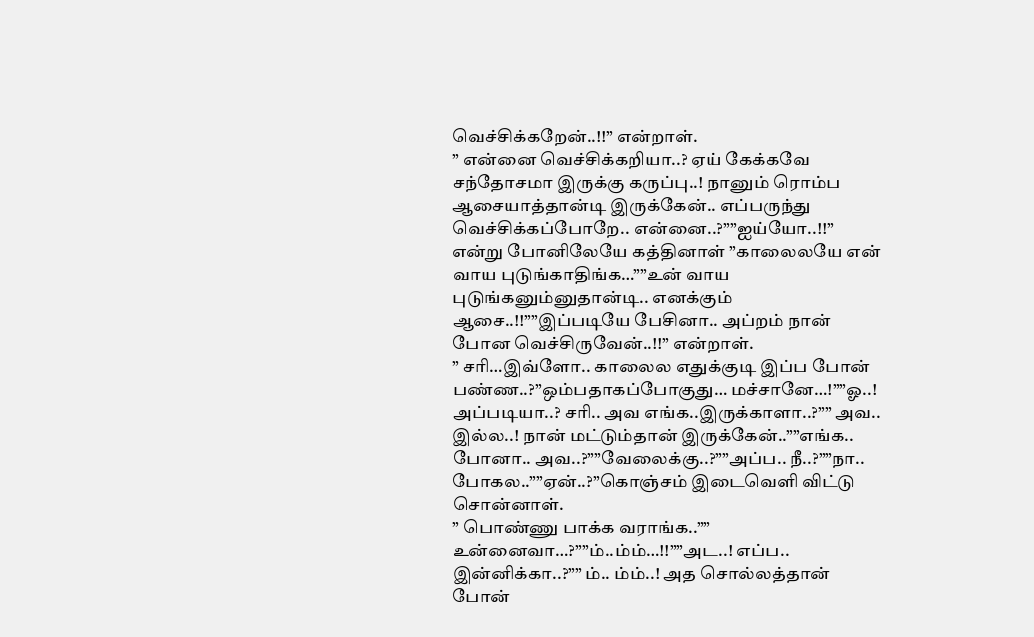வெச்சிக்கறேன்..!!” என்றாள்.
” என்னை வெச்சிக்கறியா..? ஏய் கேக்கவே சந்தோசமா இருக்கு கருப்பு..! நானும் ரொம்ப ஆசையாத்தான்டி இருக்கேன்.. எப்பருந்து வெச்சிக்கப்போறே.. என்னை..?””ஐய்யோ..!!” என்று போனிலேயே கத்தினாள் ”காலைலயே என் வாய புடுங்காதிங்க…””உன் வாய புடுங்கனும்னுதான்டி.. எனக்கும் ஆசை..!!””இப்படியே பேசினா.. அப்றம் நான் போன வெச்சிருவேன்..!!” என்றாள்.
” சரி…இவ்ளோ.. காலைல எதுக்குடி இப்ப போன் பண்ண..?”ஒம்பதாகப்போகுது… மச்சானே…!””ஓ..! அப்படியா..? சரி.. அவ எங்க..இருக்காளா..?”” அவ.. இல்ல..! நான் மட்டும்தான் இருக்கேன்..””எங்க.. போனா.. அவ..?””வேலைக்கு..?””அப்ப.. நீ..?””நா.. போகல..””ஏன்..?”கொஞ்சம் இடைவெளி விட்டு சொன்னாள்.
” பொண்ணு பாக்க வராங்க..”” உன்னைவா…?””ம்..ம்ம்…!!””அட..! எப்ப.. இன்னிக்கா..?”” ம்.. ம்ம்..! அத சொல்லத்தான் போன்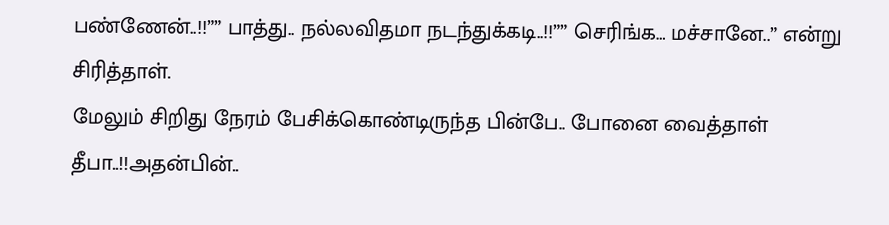பண்ணேன்..!!”” பாத்து.. நல்லவிதமா நடந்துக்கடி..!!”” செரிங்க… மச்சானே..” என்று சிரித்தாள்.
மேலும் சிறிது நேரம் பேசிக்கொண்டிருந்த பின்பே.. போனை வைத்தாள் தீபா..!!அதன்பின்..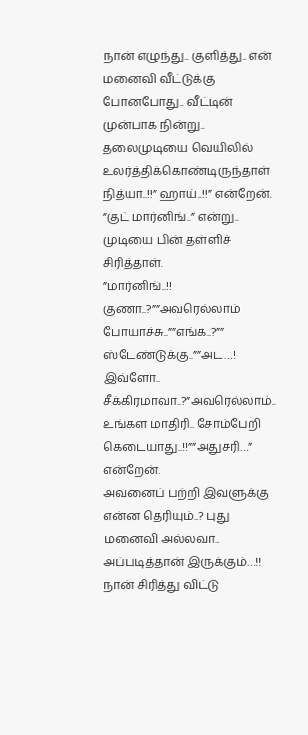நான் எழுந்து.. குளித்து.. என் மனைவி வீட்டுக்கு போனபோது.. வீட்டின் முன்பாக நின்று.. தலைமுடியை வெயிலில் உலர்த்திக்கொண்டிருந்தாள் நித்யா..!!” ஹாய்..!!” என்றேன்.
”குட் மார்னிங்..” என்று.. முடியை பின் தள்ளிச் சிரித்தாள்.
”மார்னிங்..!! குணா..?””அவரெல்லாம் போயாச்சு..””எங்க..?”” ஸ்டேண்டுக்கு..””அட…! இவ்ளோ.. சீக்கிரமாவா..?”அவரெல்லாம்.. உங்கள மாதிரி.. சோம்பேறி கெடையாது..!!””அதுசரி…” என்றேன்.
அவனைப் பற்றி இவளுக்கு என்ன தெரியும்..? புது மனைவி அல்லவா.. அப்படித்தான் இருக்கும்…!! நான் சிரித்து விட்டு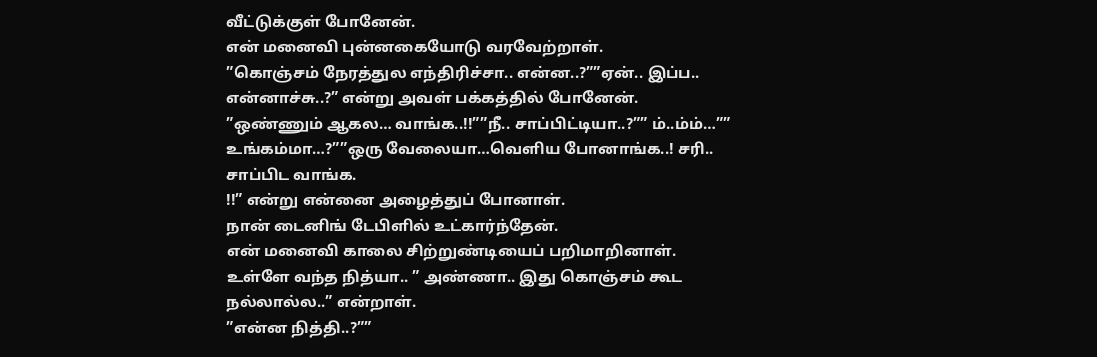வீட்டுக்குள் போனேன்.
என் மனைவி புன்னகையோடு வரவேற்றாள்.
”கொஞ்சம் நேரத்துல எந்திரிச்சா.. என்ன..?””ஏன்.. இப்ப.. என்னாச்சு..?” என்று அவள் பக்கத்தில் போனேன்.
”ஒண்ணும் ஆகல… வாங்க..!!””நீ.. சாப்பிட்டியா..?”” ம்..ம்ம்…”” உங்கம்மா…?””ஒரு வேலையா…வெளிய போனாங்க..! சரி.. சாப்பிட வாங்க.
!!” என்று என்னை அழைத்துப் போனாள்.
நான் டைனிங் டேபிளில் உட்கார்ந்தேன்.
என் மனைவி காலை சிற்றுண்டியைப் பறிமாறினாள்.
உள்ளே வந்த நித்யா.. ” அண்ணா.. இது கொஞ்சம் கூட நல்லால்ல..” என்றாள்.
”என்ன நித்தி..?””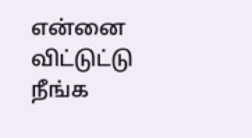என்னை விட்டுட்டு நீங்க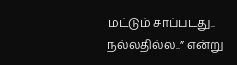மட்டும் சாப்படது.. நல்லதில்ல..” என்று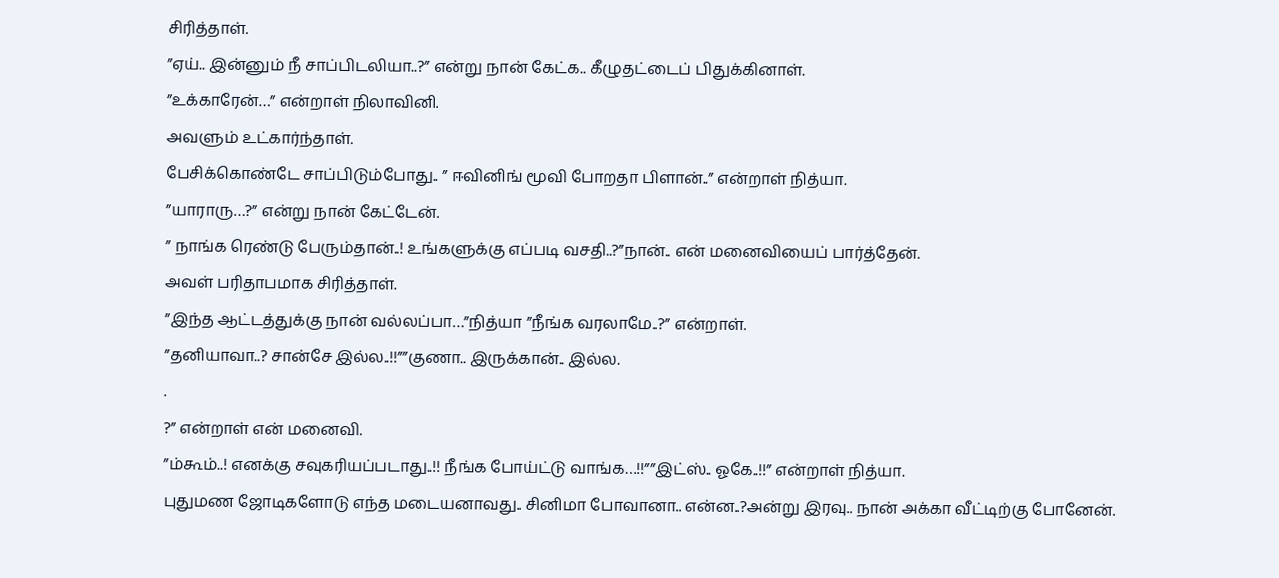சிரித்தாள்.
”ஏய்.. இன்னும் நீ சாப்பிடலியா..?” என்று நான் கேட்க.. கீழுதட்டைப் பிதுக்கினாள்.
”உக்காரேன்…” என்றாள் நிலாவினி.
அவளும் உட்கார்ந்தாள்.
பேசிக்கொண்டே சாப்பிடும்போது.. ” ஈவினிங் மூவி போறதா பிளான்..” என்றாள் நித்யா.
”யாராரு…?” என்று நான் கேட்டேன்.
” நாங்க ரெண்டு பேரும்தான்..! உங்களுக்கு எப்படி வசதி..?”நான்.. என் மனைவியைப் பார்த்தேன்.
அவள் பரிதாபமாக சிரித்தாள்.
”இந்த ஆட்டத்துக்கு நான் வல்லப்பா…”நித்யா ”நீங்க வரலாமே..?” என்றாள்.
”தனியாவா..? சான்சே இல்ல..!!””குணா.. இருக்கான்.. இல்ல.
.
?” என்றாள் என் மனைவி.
”ம்கூம்..! எனக்கு சவுகரியப்படாது..!! நீங்க போய்ட்டு வாங்க…!!””இட்ஸ்.. ஓகே..!!” என்றாள் நித்யா.
புதுமண ஜோடிகளோடு எந்த மடையனாவது.. சினிமா போவானா.. என்ன..?அன்று இரவு.. நான் அக்கா வீட்டிற்கு போனேன்.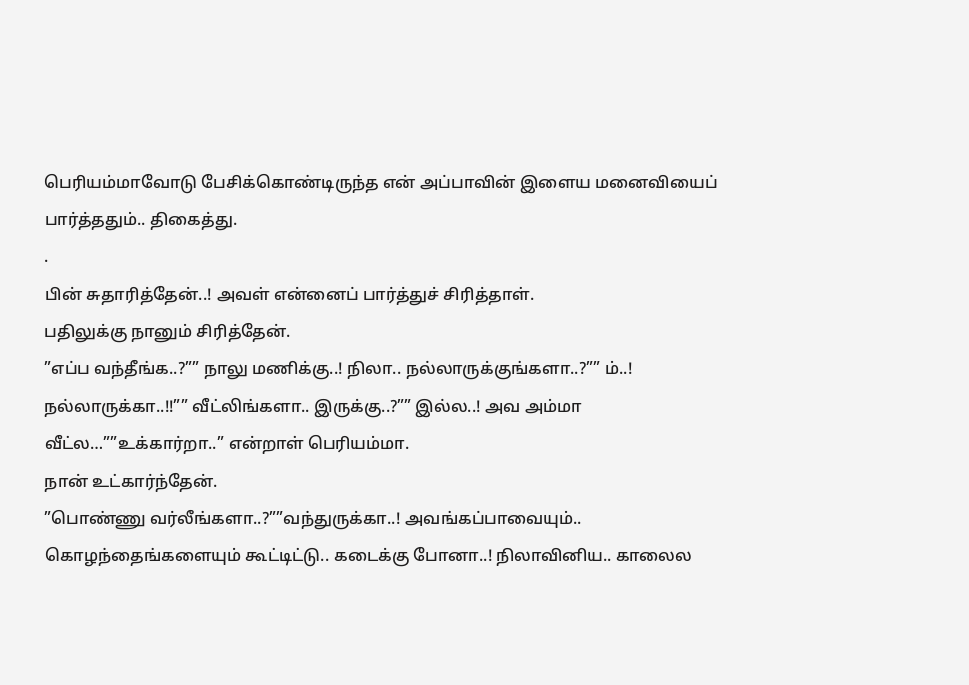பெரியம்மாவோடு பேசிக்கொண்டிருந்த என் அப்பாவின் இளைய மனைவியைப் பார்த்ததும்.. திகைத்து.
.
பின் சுதாரித்தேன்..! அவள் என்னைப் பார்த்துச் சிரித்தாள்.
பதிலுக்கு நானும் சிரித்தேன்.
”எப்ப வந்தீங்க..?”” நாலு மணிக்கு..! நிலா.. நல்லாருக்குங்களா..?”” ம்..! நல்லாருக்கா..!!”” வீட்லிங்களா.. இருக்கு..?”” இல்ல..! அவ அம்மா வீட்ல…””உக்கார்றா..” என்றாள் பெரியம்மா.
நான் உட்கார்ந்தேன்.
”பொண்ணு வர்லீங்களா..?””வந்துருக்கா..! அவங்கப்பாவையும்.. கொழந்தைங்களையும் கூட்டிட்டு.. கடைக்கு போனா..! நிலாவினிய.. காலைல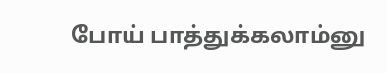போய் பாத்துக்கலாம்னு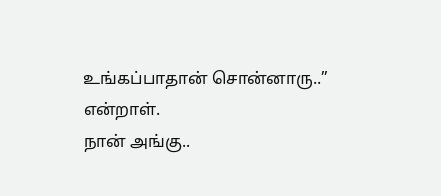உங்கப்பாதான் சொன்னாரு..” என்றாள்.
நான் அங்கு..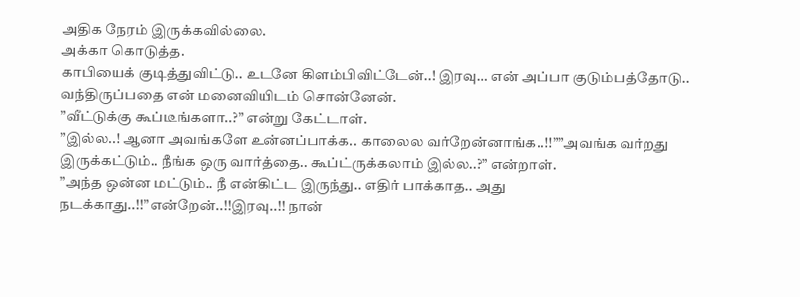அதிக நேரம் இருக்கவில்லை.
அக்கா கொடுத்த.
காபியைக் குடித்துவிட்டு.. உடனே கிளம்பிவிட்டேன்..! இரவு… என் அப்பா குடும்பத்தோடு.. வந்திருப்பதை என் மனைவியிடம் சொன்னேன்.
”வீட்டுக்கு கூப்டீங்களா..?” என்று கேட்டாள்.
”இல்ல..! ஆனா அவங்களே உன்னப்பாக்க.. காலைல வர்றேன்னாங்க..!!””அவங்க வர்றது இருக்கட்டும்.. நீங்க ஒரு வார்த்தை.. கூப்ட்ருக்கலாம் இல்ல..?” என்றாள்.
”அந்த ஒன்ன மட்டும்.. நீ என்கிட்ட இருந்து.. எதிர் பாக்காத.. அது நடக்காது..!!”என்றேன்..!!இரவு..!! நான்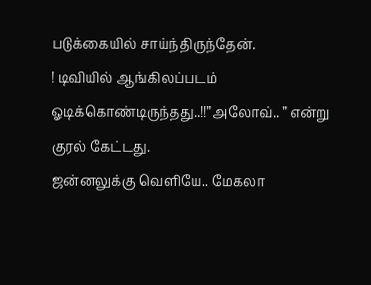படுக்கையில் சாய்ந்திருந்தேன்.
! டிவியில் ஆங்கிலப்படம் ஓடிக்கொண்டிருந்தது..!!”அலோவ்.. ” என்று குரல் கேட்டது.
ஜன்னலுக்கு வெளியே.. மேகலா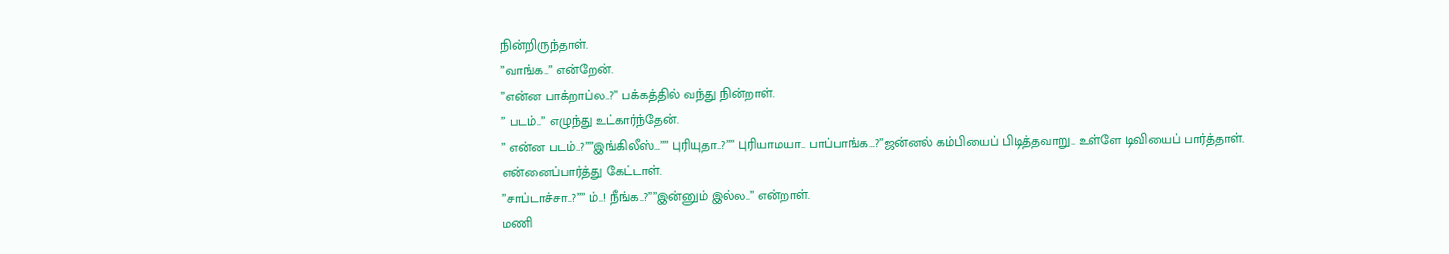நின்றிருந்தாள்.
”வாங்க..” என்றேன்.
”என்ன பாக்றாப்ல..?” பக்கத்தில் வந்து நின்றாள்.
” படம்..” எழுந்து உட்கார்ந்தேன்.
” என்ன படம்..?””இங்கிலீஸ்…”” புரியுதா..?”” புரியாமயா.. பாப்பாங்க…?”ஜன்னல் கம்பியைப் பிடித்தவாறு.. உள்ளே டிவியைப் பார்த்தாள்.
என்னைப்பார்த்து கேட்டாள்.
”சாப்டாச்சா..?”” ம்..! நீங்க..?””இன்னும் இல்ல..” என்றாள்.
மணி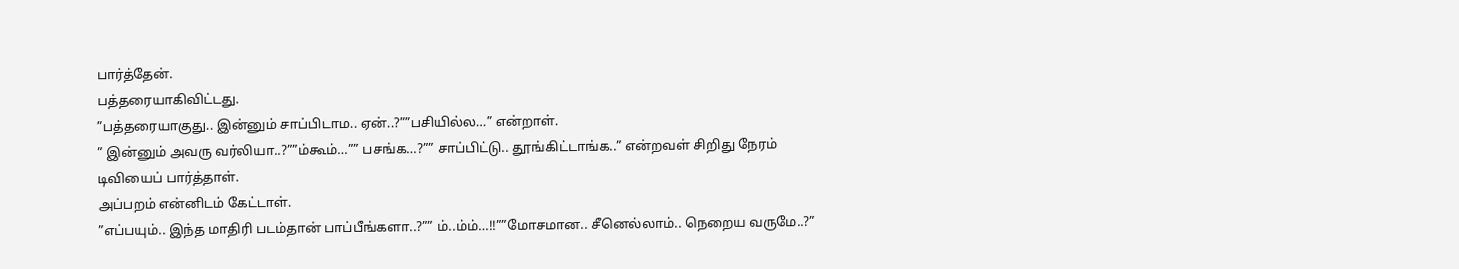பார்த்தேன்.
பத்தரையாகிவிட்டது.
”பத்தரையாகுது.. இன்னும் சாப்பிடாம.. ஏன்..?””பசியில்ல…” என்றாள்.
” இன்னும் அவரு வர்லியா..?””ம்கூம்…”” பசங்க…?”” சாப்பிட்டு.. தூங்கிட்டாங்க..” என்றவள் சிறிது நேரம் டிவியைப் பார்த்தாள்.
அப்பறம் என்னிடம் கேட்டாள்.
”எப்பயும்.. இந்த மாதிரி படம்தான் பாப்பீங்களா..?”” ம்..ம்ம்…!!””மோசமான.. சீனெல்லாம்.. நெறைய வருமே..?”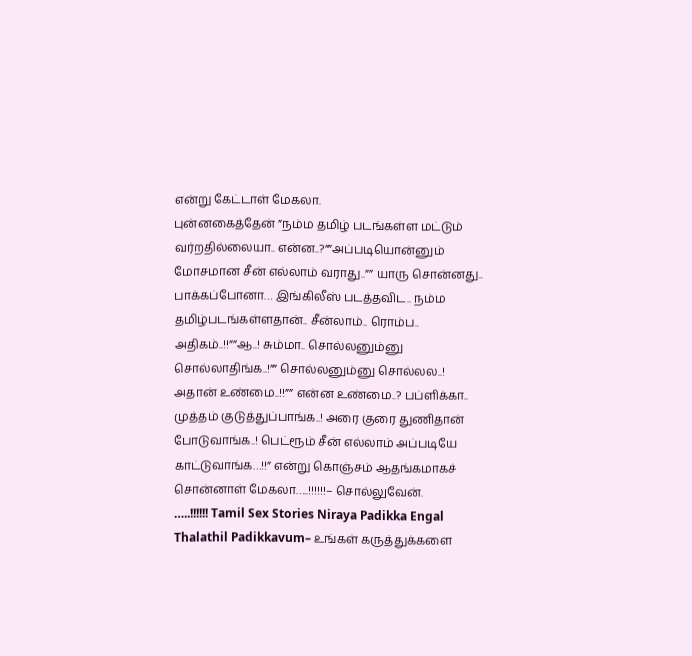என்று கேட்டாள் மேகலா.
புன்னகைத்தேன் ”நம்ம தமிழ் படங்கள்ள மட்டும் வர்றதில்லையா.. என்ன..?””அப்படியொன்னும் மோசமான சீன் எல்லாம் வராது..”” யாரு சொன்னது.. பாக்கப்போனா… இங்கிலீஸ் படத்தவிட.. நம்ம தமிழ்படங்கள்ளதான்.. சீன்லாம்.. ரொம்ப.. அதிகம்..!!””ஆ..! சும்மா.. சொல்லனும்னு சொல்லாதிங்க..!”” சொல்லனும்னு சொல்லல..! அதான் உண்மை..!!”” என்ன உண்மை..? பப்ளிக்கா.. முத்தம் குடுத்துப்பாங்க..! அரை குரை துணிதான் போடுவாங்க..! பெட்ரூம் சீன் எல்லாம் அப்படியே காட்டுவாங்க…!!” என்று கொஞ்சம் ஆதங்கமாகச் சொன்னாள் மேகலா…..!!!!!!– சொல்லுவேன்.
…..!!!!!! Tamil Sex Stories Niraya Padikka Engal Thalathil Padikkavum– உங்கள் கருத்துக்களை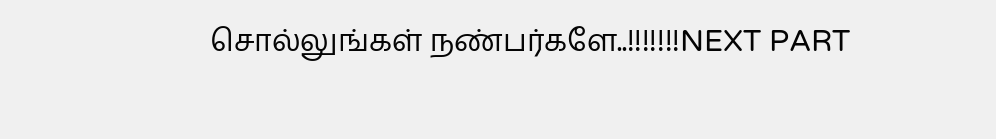சொல்லுங்கள் நண்பர்களே..!!!!!!!NEXT PART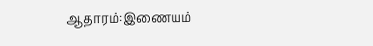ஆதாரம்:இணையம்